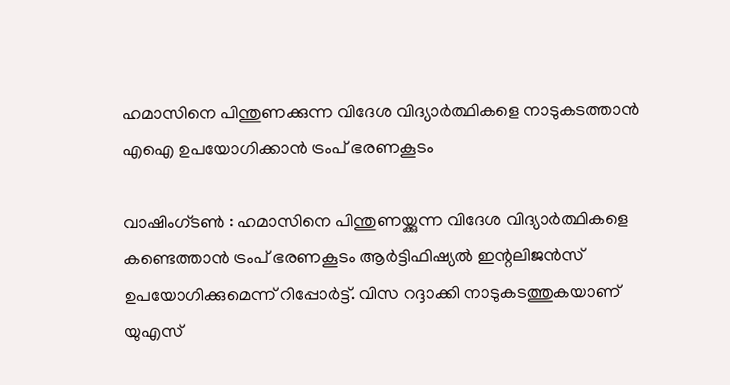ഹമാസിനെ പിന്തുണക്കുന്ന വിദേശ വിദ്യാര്‍ത്ഥികളെ നാടുകടത്താന്‍ എഐ ഉപയോഗിക്കാന്‍ ട്രംപ് ഭരണകൂടം

വാഷിംഗ്ടണ്‍ : ഹമാസിനെ പിന്തുണയ്ക്കുന്ന വിദേശ വിദ്യാര്‍ത്ഥികളെ കണ്ടെത്താന്‍ ട്രംപ് ഭരണകൂടം ആര്‍ട്ടിഫിഷ്യല്‍ ഇന്റലിജന്‍സ് ഉപയോഗിക്കുമെന്ന് റിപ്പോര്‍ട്ട്. വിസ റദ്ദാക്കി നാടുകടത്തുകയാണ് യുഎസ്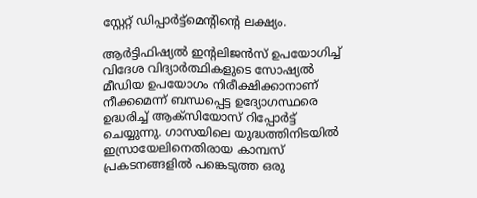സ്റ്റേറ്റ് ഡിപ്പാര്‍ട്ട്‌മെന്റിന്റെ ലക്ഷ്യം.

ആര്‍ട്ടിഫിഷ്യല്‍ ഇന്റലിജന്‍സ് ഉപയോഗിച്ച് വിദേശ വിദ്യാര്‍ത്ഥികളുടെ സോഷ്യല്‍ മീഡിയ ഉപയോഗം നിരീക്ഷിക്കാനാണ് നീക്കമെന്ന് ബന്ധപ്പെട്ട ഉദ്യോഗസ്ഥരെ ഉദ്ധരിച്ച് ആക്‌സിയോസ് റിപ്പോര്‍ട്ട് ചെയ്യുന്നു. ഗാസയിലെ യുദ്ധത്തിനിടയില്‍ ഇസ്രായേലിനെതിരായ കാമ്പസ് പ്രകടനങ്ങളില്‍ പങ്കെടുത്ത ഒരു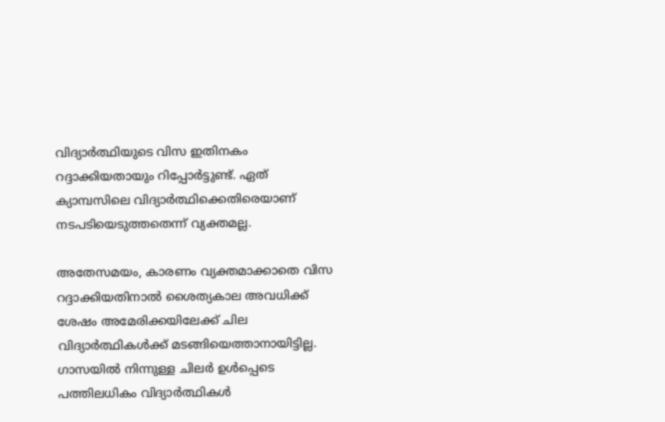വിദ്യാര്‍ത്ഥിയുടെ വിസ ഇതിനകം റദ്ദാക്കിയതായും റിപ്പോര്‍ട്ടുണ്ട്. ഏത് ക്യാമ്പസിലെ വിദ്യാര്‍ത്ഥിക്കെതിരെയാണ് നടപടിയെടുത്തതെന്ന് വ്യക്തമല്ല.

അതേസമയം, കാരണം വ്യക്തമാക്കാതെ വിസ റദ്ദാക്കിയതിനാല്‍ ശൈത്യകാല അവധിക്ക് ശേഷം അമേരിക്കയിലേക്ക് ചില വിദ്യാര്‍ത്ഥികള്‍ക്ക് മടങ്ങിയെത്താനായിട്ടില്ല. ഗാസയില്‍ നിന്നുള്ള ചിലര്‍ ഉള്‍പ്പെടെ പത്തിലധികം വിദ്യാര്‍ത്ഥികള്‍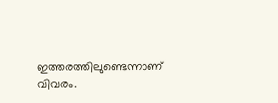ഇത്തരത്തിലുണ്ടെന്നാണ് വിവരം.